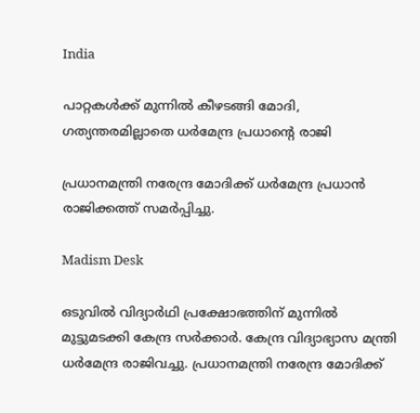India

പാറ്റകള്‍ക്ക് മുന്നില്‍ കീഴടങ്ങി മോദി, ഗത്യന്തരമില്ലാതെ ധർമേന്ദ്ര പ്രധാന്റെ രാജി

പ്രധാനമന്ത്രി നരേന്ദ്ര മോദിക്ക് ധർമേന്ദ്ര പ്രധാൻ രാജിക്കത്ത് സമർപ്പിച്ചു.

Madism Desk

ഒടുവിൽ വിദ്യാർഥി പ്രക്ഷോഭത്തിന് മുന്നിൽ മുട്ടുമടക്കി കേന്ദ്ര സർക്കാർ. കേന്ദ്ര വിദ്യാഭ്യാസ മന്ത്രി ധർമേന്ദ്ര രാജിവച്ചു. പ്രധാനമന്ത്രി നരേന്ദ്ര മോദിക്ക്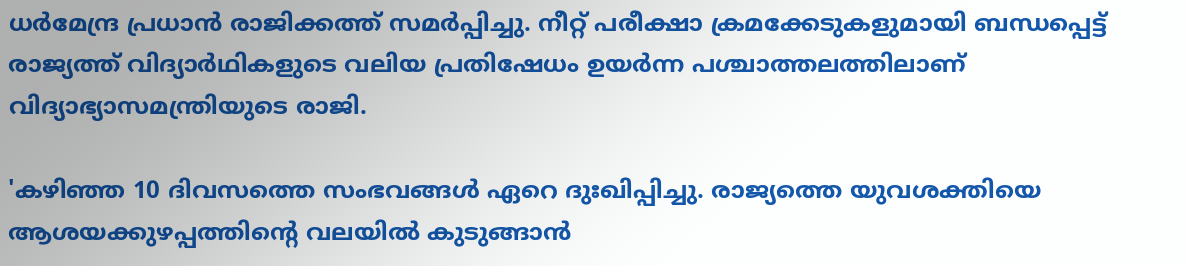ധർമേന്ദ്ര പ്രധാൻ രാജിക്കത്ത് സമർപ്പിച്ചു. നീറ്റ് പരീക്ഷാ ക്രമക്കേടുകളുമായി ബന്ധപ്പെട്ട് രാജ്യത്ത് വിദ്യാർഥികളുടെ വലിയ പ്രതിഷേധം ഉയർന്ന പശ്ചാത്തലത്തിലാണ് വിദ്യാഭ്യാസമന്ത്രിയുടെ രാജി.

'കഴിഞ്ഞ 10 ദിവസത്തെ സംഭവങ്ങള്‍ ഏറെ ദുഃഖിപ്പിച്ചു. രാജ്യത്തെ യുവശക്തിയെ ആശയക്കുഴപ്പത്തിന്റെ വലയില്‍ കുടുങ്ങാന്‍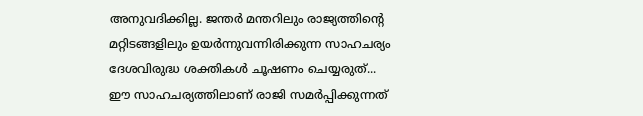അനുവദിക്കില്ല. ജന്തര്‍ മന്തറിലും രാജ്യത്തിന്റെ മറ്റിടങ്ങളിലും ഉയര്‍ന്നുവന്നിരിക്കുന്ന സാഹചര്യം ദേശവിരുദ്ധ ശക്തികള്‍ ചൂഷണം ചെയ്യരുത്... ഈ സാഹചര്യത്തിലാണ് രാജി സമര്‍പ്പിക്കുന്നത്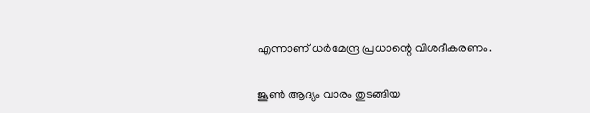എന്നാണ് ധര്‍മേന്ദ്ര പ്രധാന്റെ വിശദീകരണം.

ജൂണ്‍ ആദ്യം വാരം തുടങ്ങിയ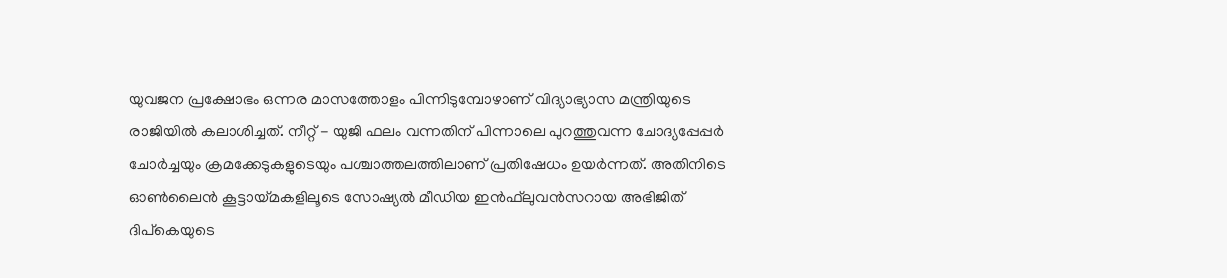യുവജന പ്രക്ഷോഭം ഒന്നര മാസത്തോളം പിന്നിടുമ്പോഴാണ് വിദ്യാഭ്യാസ മന്ത്രിയുടെ രാജിയില്‍ കലാശിച്ചത്. നീറ്റ് - യുജി ഫലം വന്നതിന് പിന്നാലെ പുറത്തുവന്ന ചോദ്യപ്പേപ്പര്‍ ചോര്‍ച്ചയും ക്രമക്കേടുകളുടെയും പശ്ചാത്തലത്തിലാണ് പ്രതിഷേധം ഉയര്‍ന്നത്. അതിനിടെ ഓണ്‍ലൈന്‍ കൂട്ടായ്മകളിലൂടെ സോഷ്യല്‍ മീഡിയ ഇന്‍ഫ്‌ലുവന്‍സറായ അഭിജിത് ദിപ്‌കെയുടെ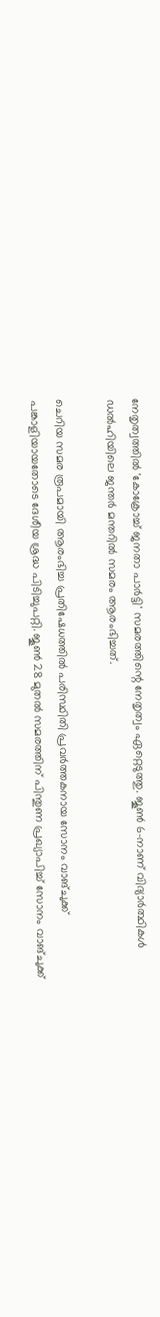നേതൃത്വത്തില്‍ 'കോക്രോച്ച് ജനതാ പാര്‍ട്ടി' സമരത്തിന്റെ നേതൃത്വം ഏറ്റെടുത്തു. ജൂണ്‍ 6-നാണ് വിദ്യാര്‍ത്ഥികള്‍ ഡല്‍ഹിയിലെ ജന്തര്‍ മന്തറില്‍ സമരം ആരംഭിച്ചത്.

ചെറിയ സമര രൂപമായി ആരംഭിച്ച പ്രതിഷേധത്തില്‍ പരിസ്ഥിതി പ്രവര്‍ത്തകനായ സോനം വാങ്ചുക്ക് പങ്കാളിയായതോടെ ദേശീയ ശ്രദ്ധ പിടിച്ചുപറ്റി. ജൂണ്‍ 28 മുതല്‍ സമരത്തിന് പിന്തുണ പ്രഖ്യാപിച്ച് സോനം വാങ്ചുക്ക്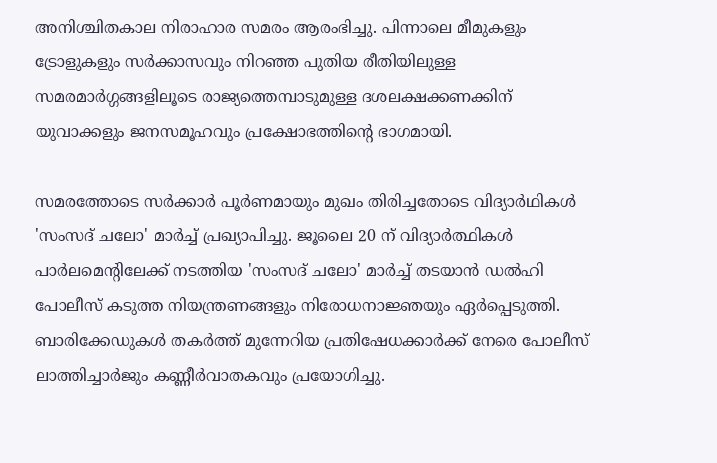അനിശ്ചിതകാല നിരാഹാര സമരം ആരംഭിച്ചു. പിന്നാലെ മീമുകളും ട്രോളുകളും സര്‍ക്കാസവും നിറഞ്ഞ പുതിയ രീതിയിലുള്ള സമരമാര്‍ഗ്ഗങ്ങളിലൂടെ രാജ്യത്തെമ്പാടുമുള്ള ദശലക്ഷക്കണക്കിന് യുവാക്കളും ജനസമൂഹവും പ്രക്ഷോഭത്തിന്റെ ഭാഗമായി.

സമരത്തോടെ സര്‍ക്കാര്‍ പൂര്‍ണമായും മുഖം തിരിച്ചതോടെ വിദ്യാര്‍ഥികള്‍ 'സംസദ് ചലോ' മാര്‍ച്ച് പ്രഖ്യാപിച്ചു. ജൂലൈ 20 ന് വിദ്യാര്‍ത്ഥികള്‍ പാര്‍ലമെന്റിലേക്ക് നടത്തിയ 'സംസദ് ചലോ' മാര്‍ച്ച് തടയാന്‍ ഡല്‍ഹി പോലീസ് കടുത്ത നിയന്ത്രണങ്ങളും നിരോധനാജ്ഞയും ഏര്‍പ്പെടുത്തി. ബാരിക്കേഡുകള്‍ തകര്‍ത്ത് മുന്നേറിയ പ്രതിഷേധക്കാര്‍ക്ക് നേരെ പോലീസ് ലാത്തിച്ചാര്‍ജും കണ്ണീര്‍വാതകവും പ്രയോഗിച്ചു.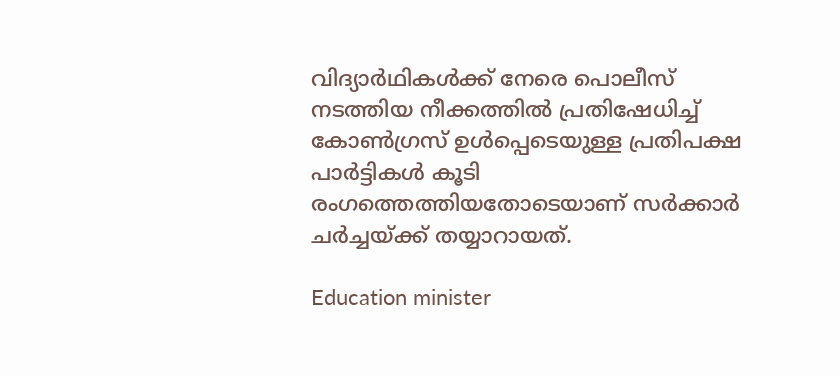വിദ്യാര്‍ഥികള്‍ക്ക് നേരെ പൊലീസ് നടത്തിയ നീക്കത്തില്‍ പ്രതിഷേധിച്ച് കോണ്‍ഗ്രസ് ഉള്‍പ്പെടെയുള്ള പ്രതിപക്ഷ പാര്‍ട്ടികള്‍ കൂടി രംഗത്തെത്തിയതോടെയാണ് സര്‍ക്കാര്‍ ചര്‍ച്ചയ്ക്ക് തയ്യാറായത്.

Education minister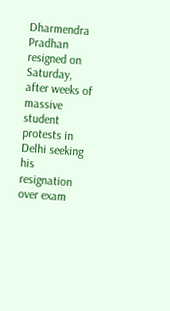Dharmendra Pradhan resigned on Saturday, after weeks of massive student protests in Delhi seeking his resignation over exam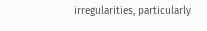irregularities, particularly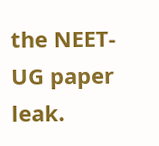the NEET-UG paper leak.